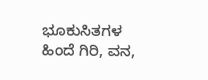ಭೂಕುಸಿತಗಳ ಹಿಂದೆ ಗಿರಿ, ವನ,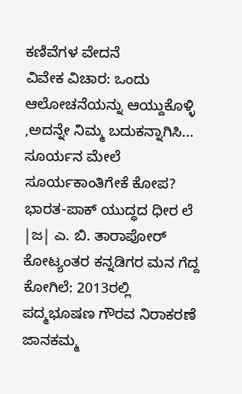ಕಣಿವೆಗಳ ವೇದನೆ
ವಿವೇಕ ವಿಚಾರ: ಒಂದು ಆಲೋಚನೆಯನ್ನು ಆಯ್ದುಕೊಳ್ಳಿ ,ಅದನ್ನೇ ನಿಮ್ಮ ಬದುಕನ್ನಾಗಿಸಿ...
ಸೂರ್ಯನ ಮೇಲೆ ಸೂರ್ಯಕಾಂತಿಗೇಕೆ ಕೋಪ?
ಭಾರತ-ಪಾಕ್ ಯುದ್ಧದ ಧೀರ ಲೆ |ಜ| ಎ. ಬಿ. ತಾರಾಪೋರ್
ಕೋಟ್ಯಂತರ ಕನ್ನಡಿಗರ ಮನ ಗೆದ್ದ ಕೋಗಿಲೆ: 2013ರಲ್ಲಿ ಪದ್ಮಭೂಷಣ ಗೌರವ ನಿರಾಕರಣೆ
ಜಾನಕಮ್ಮ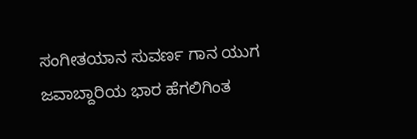ಸಂಗೀತಯಾನ ಸುವರ್ಣ ಗಾನ ಯುಗ
ಜವಾಬ್ದಾರಿಯ ಭಾರ ಹೆಗಲಿಗಿಂತ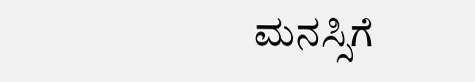ಮನಸ್ಸಿಗೆ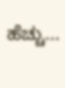ಹೆಚ್ಚು...